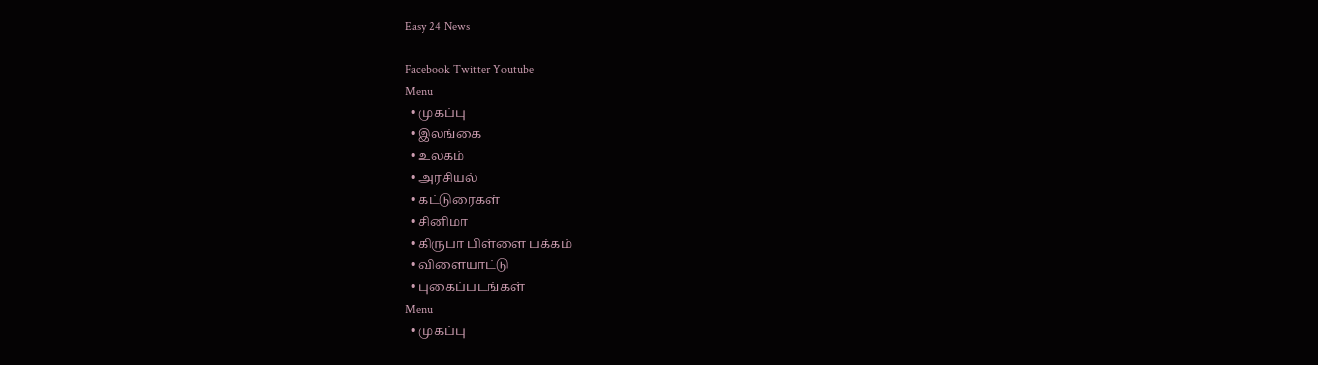Easy 24 News

Facebook Twitter Youtube
Menu
  • முகப்பு
  • இலங்கை
  • உலகம்
  • அரசியல்
  • கட்டுரைகள்
  • சினிமா
  • கிருபா பிள்ளை பக்கம்
  • விளையாட்டு
  • புகைப்படங்கள்
Menu
  • முகப்பு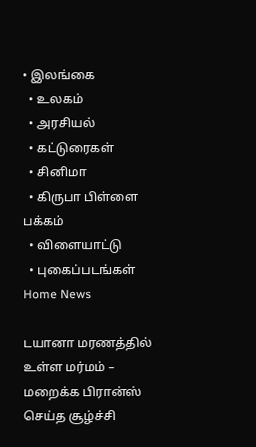• இலங்கை
  • உலகம்
  • அரசியல்
  • கட்டுரைகள்
  • சினிமா
  • கிருபா பிள்ளை பக்கம்
  • விளையாட்டு
  • புகைப்படங்கள்
Home News

டயானா மரணத்தில் உள்ள மர்மம் – மறைக்க பிரான்ஸ் செய்த சூழ்ச்சி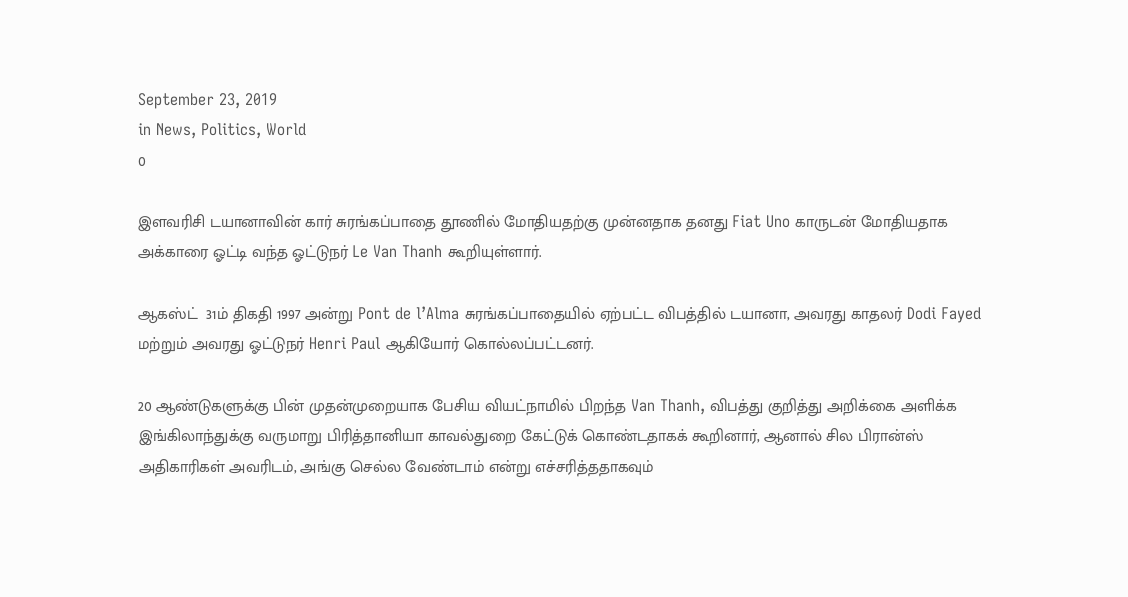September 23, 2019
in News, Politics, World
0

இளவரிசி டயானாவின் கார் சுரங்கப்பாதை தூணில் மோதியதற்கு முன்னதாக தனது Fiat Uno காருடன் மோதியதாக அக்காரை ஓட்டி வந்த ஓட்டுநர் Le Van Thanh கூறியுள்ளார்.

ஆகஸ்ட்  31ம் திகதி 1997 அன்று Pont de l’Alma சுரங்கப்பாதையில் ஏற்பட்ட விபத்தில் டயானா, அவரது காதலர் Dodi Fayed மற்றும் அவரது ஓட்டுநர் Henri Paul ஆகியோர் கொல்லப்பட்டனர்.

20 ஆண்டுகளுக்கு பின் முதன்முறையாக பேசிய வியட்நாமில் பிறந்த Van Thanh, விபத்து குறித்து அறிக்கை அளிக்க இங்கிலாந்துக்கு வருமாறு பிரித்தானியா காவல்துறை கேட்டுக் கொண்டதாகக் கூறினார், ஆனால் சில பிரான்ஸ் அதிகாரிகள் அவரிடம், அங்கு செல்ல வேண்டாம் என்று எச்சரித்ததாகவும்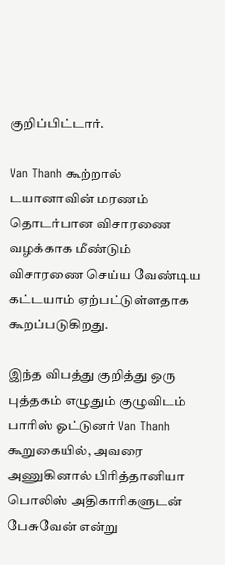குறிப்பிட்டார்.

Van Thanh கூற்றால் டயானாவின் மரணம் தொடர்பான விசாரணை வழக்காக மீண்டும் விசாரணை செய்ய வேண்டிய கட்டயாம் ஏற்பட்டுள்ளதாக கூறப்படுகிறது.

இந்த விபத்து குறித்து ஒரு புத்தகம் எழுதும் குழுவிடம் பாரிஸ் ஓட்டுனர் Van Thanh கூறுகையில், அவரை அணுகினால் பிரித்தானியா பொலிஸ் அதிகாரிகளுடன் பேசுவேன் என்று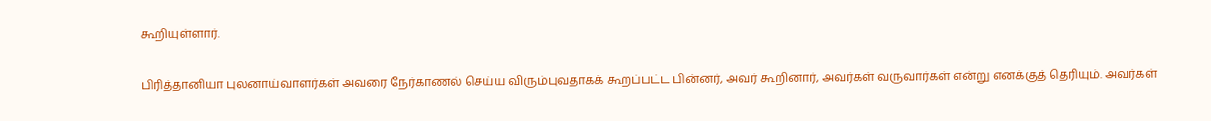கூறியுள்ளார்.

பிரித்தானியா புலனாய்வாளர்கள் அவரை நேர்காணல் செய்ய விரும்புவதாகக் கூறப்பட்ட பின்னர், அவர் கூறினார், அவர்கள் வருவார்கள் என்று எனக்குத் தெரியும். அவர்கள்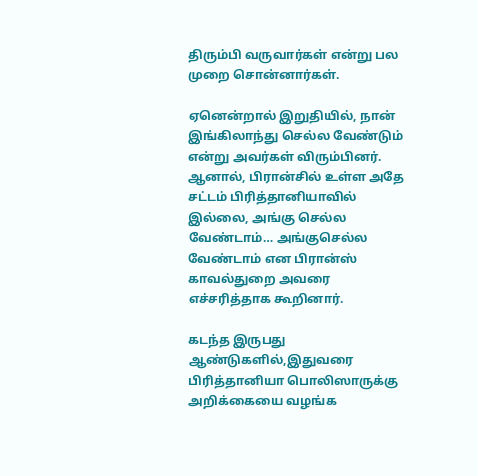திரும்பி வருவார்கள் என்று பல முறை சொன்னார்கள்.

ஏனென்றால் இறுதியில், நான் இங்கிலாந்து செல்ல வேண்டும் என்று அவர்கள் விரும்பினர். ஆனால், பிரான்சில் உள்ள அதே சட்டம் பிரித்தானியாவில் இல்லை, அங்கு செல்ல வேண்டாம்… அங்குசெல்ல வேண்டாம் என பிரான்ஸ் காவல்துறை அவரை எச்சரித்தாக கூறினார்.

கடந்த இருபது ஆண்டுகளில்,இதுவரை பிரித்தானியா பொலிஸாருக்கு அறிக்கையை வழங்க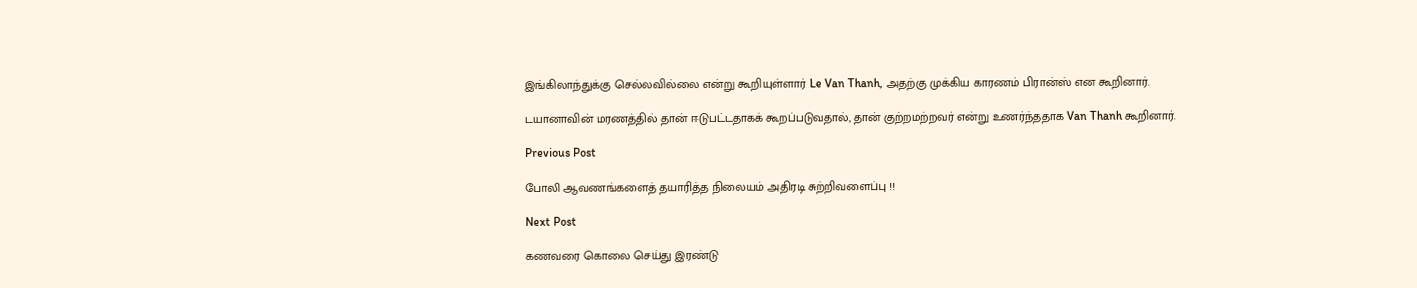இங்கிலாந்துக்கு செல்லவில்லை என்று கூறியுள்ளார் Le Van Thanh, அதற்கு முக்கிய காரணம் பிரான்ஸ் என கூறினார்.

டயானாவின் மரணத்தில் தான் ஈடுபட்டதாகக் கூறப்படுவதால், தான் குற்றமற்றவர் என்று உணர்ந்ததாக Van Thanh கூறினார்.

Previous Post

போலி ஆவணங்களைத் தயாரித்த நிலையம் அதிரடி சுற்றிவளைப்பு !!

Next Post

கணவரை கொலை செய்து இரண்டு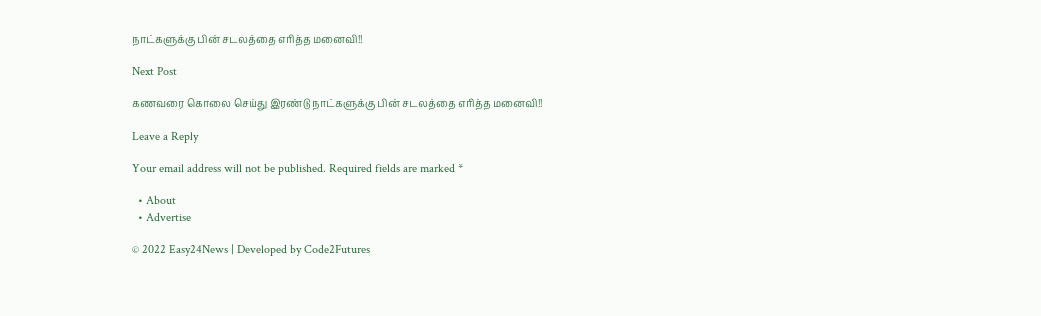நாட்களுக்கு பின் சடலத்தை எரித்த மனைவி!!

Next Post

கணவரை கொலை செய்து இரண்டு நாட்களுக்கு பின் சடலத்தை எரித்த மனைவி!!

Leave a Reply

Your email address will not be published. Required fields are marked *

  • About
  • Advertise

© 2022 Easy24News | Developed by Code2Futures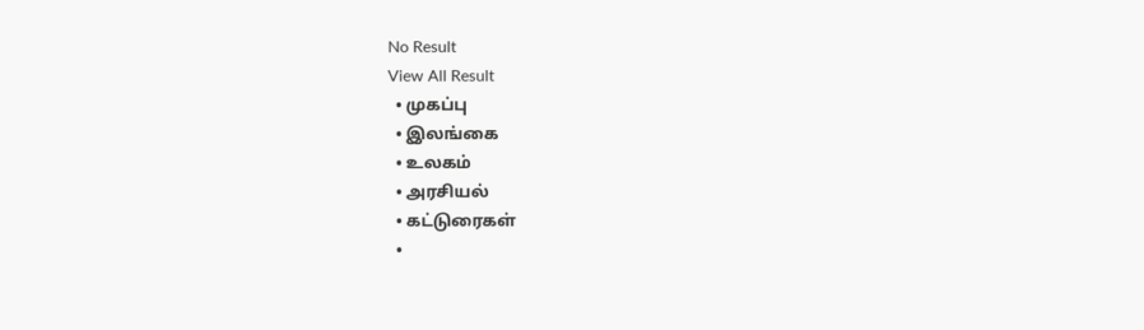No Result
View All Result
  • முகப்பு
  • இலங்கை
  • உலகம்
  • அரசியல்
  • கட்டுரைகள்
  •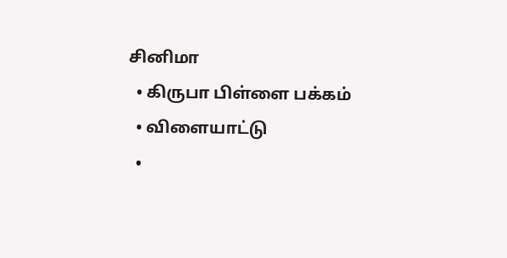சினிமா
  • கிருபா பிள்ளை பக்கம்
  • விளையாட்டு
  •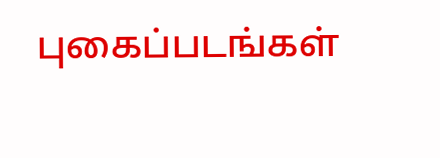புகைப்படங்கள்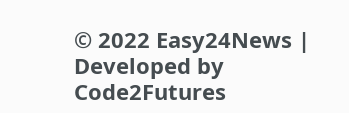© 2022 Easy24News | Developed by Code2Futures